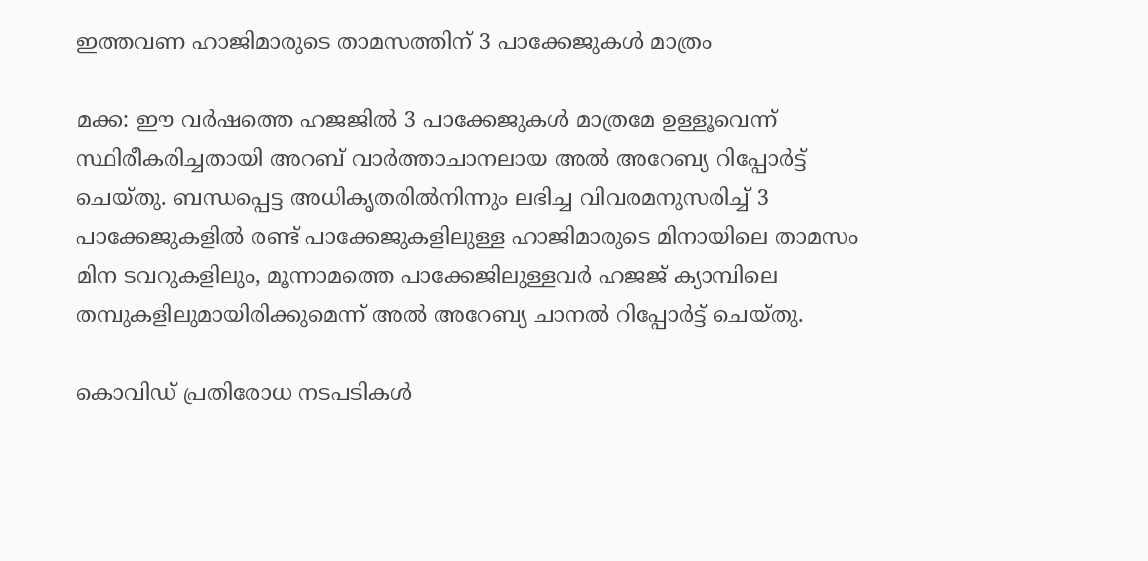ഇത്തവണ ഹാജിമാരുടെ താമസത്തിന് 3 പാക്കേജുകള്‍ മാത്രം

മക്ക: ഈ വര്‍ഷത്തെ ഹജജില്‍ 3 പാക്കേജുകള്‍ മാത്രമേ ഉള്ളൂവെന്ന് സ്ഥിരീകരിച്ചതായി അറബ് വാര്‍ത്താചാനലായ അല്‍ അറേബ്യ റിപ്പോര്‍ട്ട് ചെയ്തു. ബന്ധപ്പെട്ട അധികൃതരില്‍നിന്നും ലഭിച്ച വിവരമനുസരിച്ച് 3 പാക്കേജുകളില്‍ രണ്ട് പാക്കേജുകളിലുള്ള ഹാജിമാരുടെ മിനായിലെ താമസം മിന ടവറുകളിലും, മൂന്നാമത്തെ പാക്കേജിലുള്ളവര്‍ ഹജജ് ക്യാമ്പിലെ തമ്പുകളിലുമായിരിക്കുമെന്ന് അല്‍ അറേബ്യ ചാനല്‍ റിപ്പോര്‍ട്ട് ചെയ്തു.

കൊവിഡ് പ്രതിരോധ നടപടികള്‍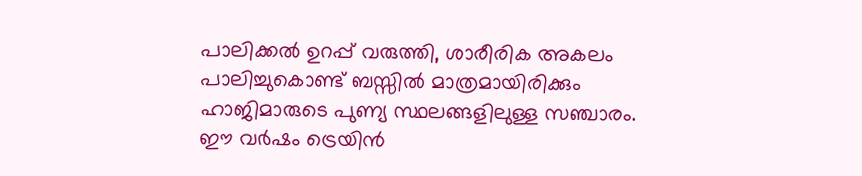പാലിക്കല്‍ ഉറപ്പ് വരുത്തി, ശാരീരിക അകലം പാലിച്ചുകൊണ്ട് ബസ്സില്‍ മാത്രമായിരിക്കും ഹാജിമാരുടെ പുണ്യ സ്ഥലങ്ങളിലുള്ള സഞ്ചാരം. ഈ വര്‍ഷം ട്രെയിന്‍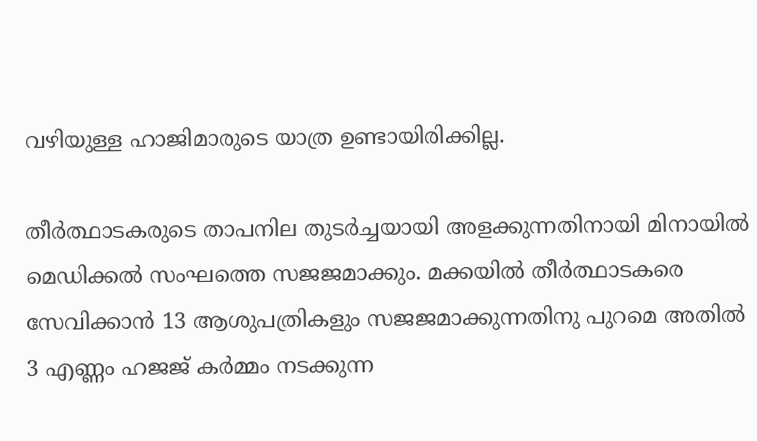വഴിയുള്ള ഹാജിമാരുടെ യാത്ര ഉണ്ടായിരിക്കില്ല.

തീര്‍ത്ഥാടകരുടെ താപനില തുടര്‍ച്ചയായി അളക്കുന്നതിനായി മിനായില്‍ മെഡിക്കല്‍ സംഘത്തെ സജജമാക്കും. മക്കയില്‍ തീര്‍ത്ഥാടകരെ സേവിക്കാന്‍ 13 ആശുപത്രികളും സജജമാക്കുന്നതിനു പുറമെ അതില്‍ 3 എണ്ണം ഹജജ് കര്‍മ്മം നടക്കുന്ന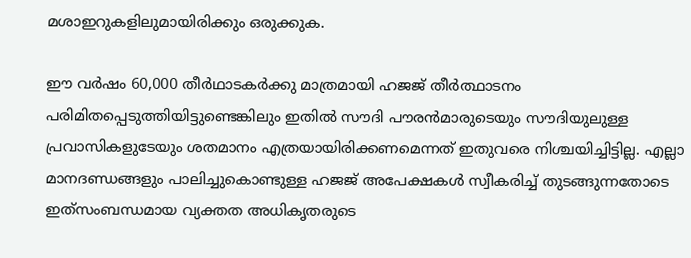മശാഇറുകളിലുമായിരിക്കും ഒരുക്കുക.

ഈ വര്‍ഷം 60,000 തീര്‍ഥാടകര്‍ക്കു മാത്രമായി ഹജജ് തീര്‍ത്ഥാടനം പരിമിതപ്പെടുത്തിയിട്ടുണ്ടെങ്കിലും ഇതില്‍ സൗദി പൗരന്‍മാരുടെയും സൗദിയുലുള്ള പ്രവാസികളുടേയും ശതമാനം എത്രയായിരിക്കണമെന്നത് ഇതുവരെ നിശ്ചയിച്ചിട്ടില്ല. എല്ലാ മാനദണ്ഡങ്ങളും പാലിച്ചുകൊണ്ടുള്ള ഹജജ് അപേക്ഷകള്‍ സ്വീകരിച്ച് തുടങ്ങുന്നതോടെ ഇത്‌സംബന്ധമായ വ്യക്തത അധികൃതരുടെ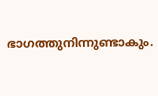ഭാഗത്തുനിന്നുണ്ടാകും.